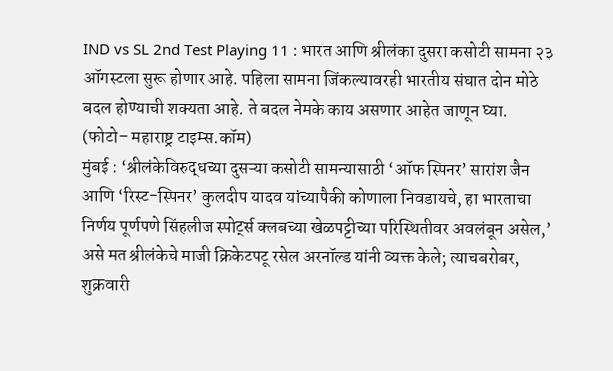IND vs SL 2nd Test Playing 11 : भारत आणि श्रीलंका दुसरा कसोटी सामना २३ ऑगस्टला सुरू होणार आहे. पहिला सामना जिंकल्यावरही भारतीय संघात दोन मोठे बदल होण्याची शक्यता आहे. ते बदल नेमके काय असणार आहेत जाणून घ्या.
(फोटो– महाराष्ट्र टाइम्स.कॉम)
मुंबई : ‘श्रीलंकेविरुद्धच्या दुसऱ्या कसोटी सामन्यासाठी ‘ऑफ स्पिनर’ सारांश जैन आणि ‘रिस्ट-स्पिनर’ कुलदीप यादव यांच्यापैकी कोणाला निवडायचे, हा भारताचा निर्णय पूर्णपणे सिंहलीज स्पोर्ट्स क्लबच्या खेळपट्टीच्या परिस्थितीवर अवलंबून असेल,’ असे मत श्रीलंकेचे माजी क्रिकेटपटू रसेल अरनॉल्ड यांनी व्यक्त केले; त्याचबरोबर, शुक्रवारी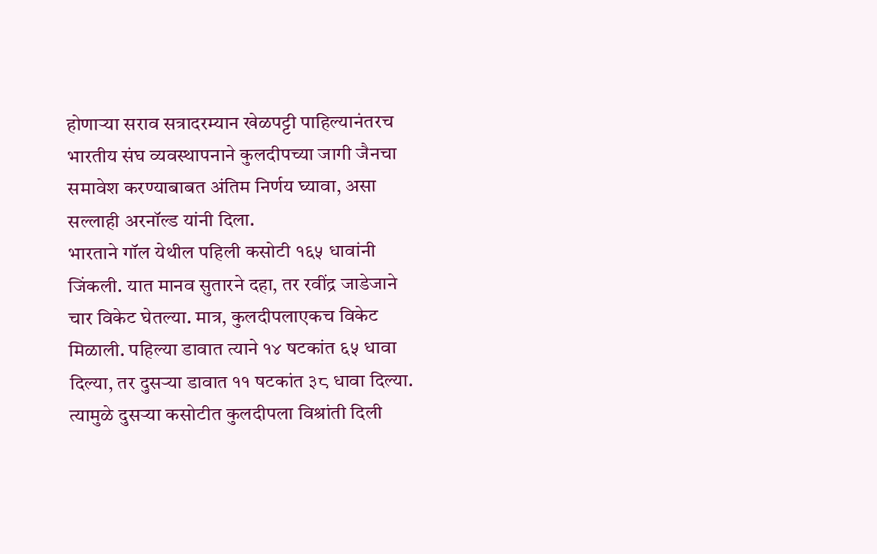होणाऱ्या सराव सत्रादरम्यान खेळपट्टी पाहिल्यानंतरच भारतीय संघ व्यवस्थापनाने कुलदीपच्या जागी जैनचा समावेश करण्याबाबत अंतिम निर्णय घ्यावा, असा सल्लाही अरनॉल्ड यांनी दिला.
भारताने गॉल येथील पहिली कसोटी १६५ धावांनी जिंकली. यात मानव सुतारने दहा, तर रवींद्र जाडेजाने चार विकेट घेतल्या. मात्र, कुलदीपलाएकच विकेट मिळाली. पहिल्या डावात त्याने १४ षटकांत ६५ धावा दिल्या, तर दुसऱ्या डावात ११ षटकांत ३८ धावा दिल्या. त्यामुळे दुसऱ्या कसोटीत कुलदीपला विश्रांती दिली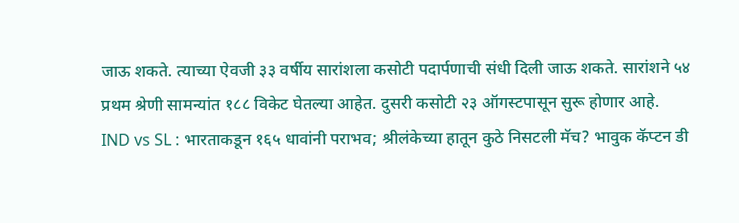जाऊ शकते. त्याच्या ऐवजी ३३ वर्षीय सारांशला कसोटी पदार्पणाची संधी दिली जाऊ शकते. सारांशने ५४ प्रथम श्रेणी सामन्यांत १८८ विकेट घेतल्या आहेत. दुसरी कसोटी २३ ऑगस्टपासून सुरू होणार आहे.
IND vs SL : भारताकडून १६५ धावांनी पराभव; श्रीलंकेच्या हातून कुठे निसटली मॅच? भावुक कॅप्टन डी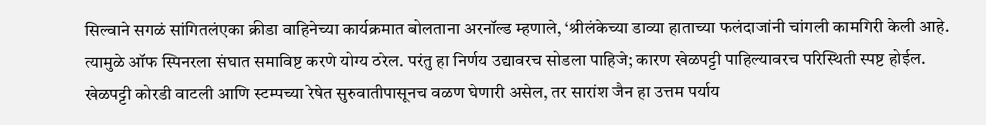सिल्वाने सगळं सांगितलंएका क्रीडा वाहिनेच्या कार्यक्रमात बोलताना अरनॉल्ड म्हणाले, ‘श्रीलंकेच्या डाव्या हाताच्या फलंदाजांनी चांगली कामगिरी केली आहे. त्यामुळे ऑफ स्पिनरला संघात समाविष्ट करणे योग्य ठरेल. परंतु हा निर्णय उद्यावरच सोडला पाहिजे; कारण खेळपट्टी पाहिल्यावरच परिस्थिती स्पष्ट होईल. खेळपट्टी कोरडी वाटली आणि स्टम्पच्या रेषेत सुरुवातीपासूनच वळण घेणारी असेल, तर सारांश जैन हा उत्तम पर्याय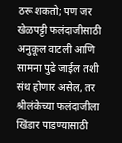ठरू शकतो; पण जर खेळपट्टी फलंदाजीसाठी अनुकूल वाटली आणि सामना पुढे जाईल तशी संथ होणार असेल, तर श्रीलंकेच्या फलंदाजीला खिंडार पाडण्यासाठी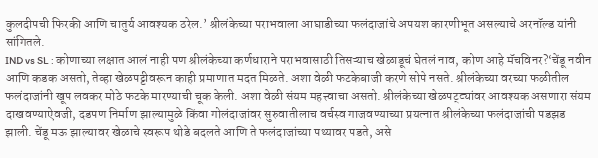कुलदीपची फिरकी आणि चातुर्य आवश्यक ठरेल.’ श्रीलंकेच्या पराभवाला आघाडीच्या फलंदाजांचे अपयश कारणीभूत असल्याचे अरनॉल्ड यांनी सांगितले.
IND vs SL : कोणाच्या लक्षात आलं नाही पण श्रीलंकेच्या कर्णधाराने पराभवासाठी तिसऱ्याच खेळाडूचं घेतलं नाव, कोण आहे मॅचविनर?‘चेंडू नवीन आणि कडक असतो, तेव्हा खेळपट्टीवरून काही प्रमाणात मदत मिळते. अशा वेळी फटकेबाजी करणे सोपे नसते. श्रीलंकेच्या वरच्या फळीतील फलंदाजांनी खूप लवकर मोठे फटके मारण्याची चूक केली. अशा वेळी संयम महत्त्वाचा असतो. श्रीलंकेच्या खेळपट्ट्यांवर आवश्यक असणारा संयम दाखवण्याऐवजी, दडपण निर्माण झाल्यामुळे किंवा गोलंदाजांवर सुरुवातीलाच वर्चस्व गाजवण्याच्या प्रयत्नात श्रीलंकेच्या फलंदाजांची पडझड झाली. चेंडू मऊ झाल्यावर खेळाचे स्वरूप थोडे बदलते आणि ते फलंदाजांच्या पथ्यावर पडते, असे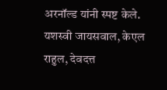अरनॉल्ड यांनी स्पष्ट केले.
यशस्वी जायसवाल, केएल राहुल, देवदत्त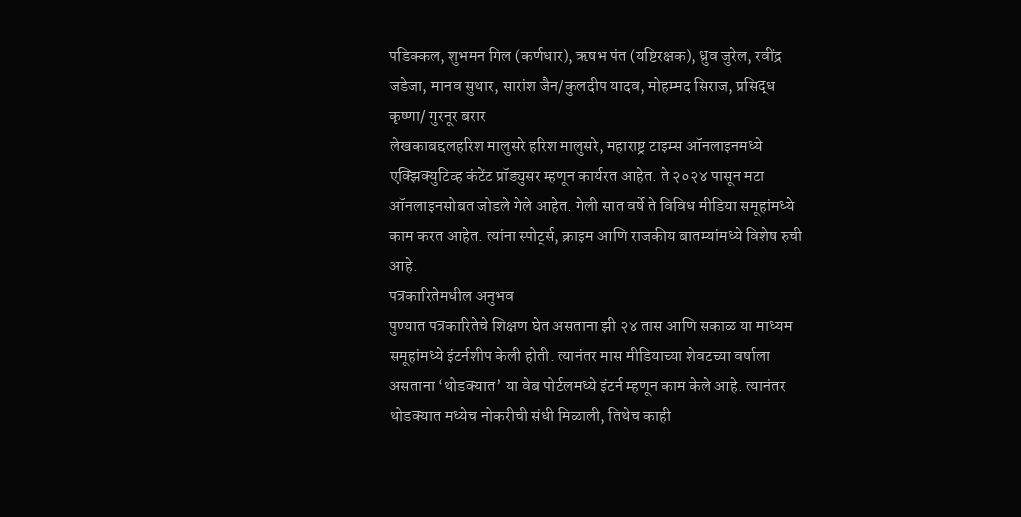पडिक्कल, शुभमन गिल (कर्णधार), ऋषभ पंत (यष्टिरक्षक), ध्रुव जुरेल, रवींद्र जडेजा, मानव सुथार, सारांश जैन/कुलदीप यादव, मोहम्मद सिराज, प्रसिद्ध कृष्णा/ गुरनूर बरार
लेखकाबद्दलहरिश मालुसरे हरिश मालुसरे, महाराष्ट्र टाइम्स ऑनलाइनमध्ये एक्झिक्युटिव्ह कंटेंट प्रॉड्युसर म्हणून कार्यरत आहेत. ते २०२४ पासून मटा ऑनलाइनसोबत जोडले गेले आहेत. गेली सात वर्षे ते विविध मीडिया समूहांमध्ये काम करत आहेत. त्यांना स्पोर्ट्स, क्राइम आणि राजकीय बातम्यांमध्ये विशेष रुची आहे.
पत्रकारितेमधील अनुभव
पुण्यात पत्रकारितेचे शिक्षण घेत असताना झी २४ तास आणि सकाळ या माध्यम समूहांमध्ये इंटर्नशीप केली होती. त्यानंतर मास मीडियाच्या शेवटच्या वर्षाला असताना ‘थोडक्यात’ या वेब पोर्टलमध्ये इंटर्न म्हणून काम केले आहे. त्यानंतर थोडक्यात मध्येच नोकरीची संधी मिळाली, तिथेच काही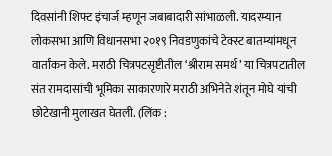दिवसांनी शिफ्ट इंचार्ज म्हणून जबाबादारी सांभाळली. यादरम्यान लोकसभा आणि विधानसभा २०१९ निवडणुकांचे टेक्स्ट बातम्यांमधून वार्तांकन केले. मराठी चित्रपटसृष्टीतील ‘श्रीराम समर्थ’ या चित्रपटातील संत रामदासांची भूमिका साकारणारे मराठी अभिनेते शंतून मोघे यांची छोटेखानी मुलाखत घेतली. (लिंक :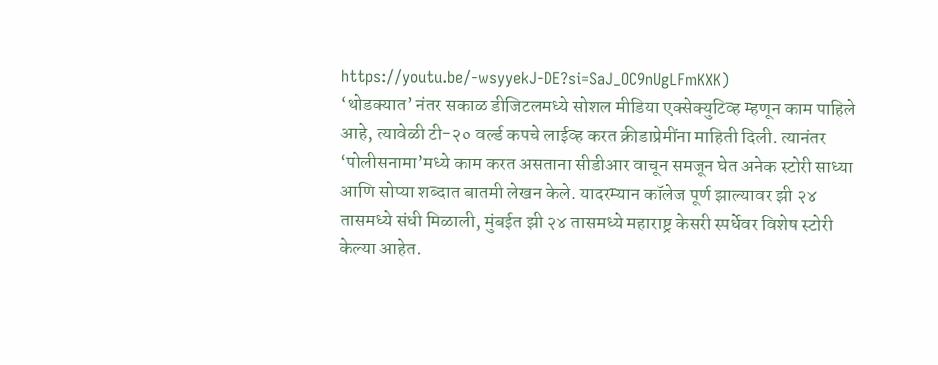https://youtu.be/-wsyyekJ-DE?si=SaJ_OC9nUgLFmKXK)
‘थोडक्यात’ नंतर सकाळ डीजिटलमध्ये सोशल मीडिया एक्सेक्युटिव्ह म्हणून काम पाहिले आहे, त्यावेळी टी-२० वर्ल्ड कपचे लाईव्ह करत क्रीडाप्रेमींना माहिती दिली. त्यानंतर ‘पोलीसनामा’मध्ये काम करत असताना सीडीआर वाचून समजून घेत अनेक स्टोरी साध्या आणि सोप्या शब्दात बातमी लेखन केले. यादरम्यान कॉलेज पूर्ण झाल्यावर झी २४ तासमध्ये संधी मिळाली, मुंबईत झी २४ तासमध्ये महाराष्ट्र केसरी स्पर्धेवर विशेष स्टोरी केल्या आहेत.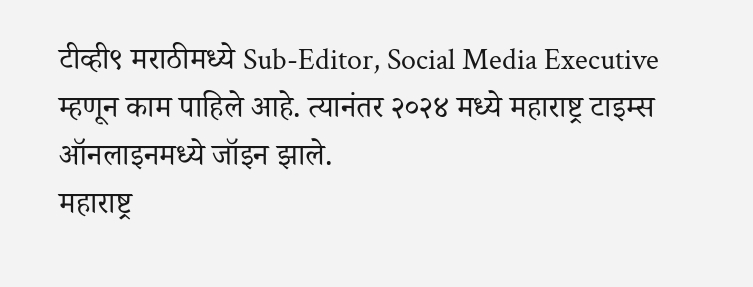टीव्ही९ मराठीमध्ये Sub-Editor, Social Media Executive म्हणून काम पाहिले आहे. त्यानंतर २०२४ मध्ये महाराष्ट्र टाइम्स ऑनलाइनमध्ये जॉइन झाले.
महाराष्ट्र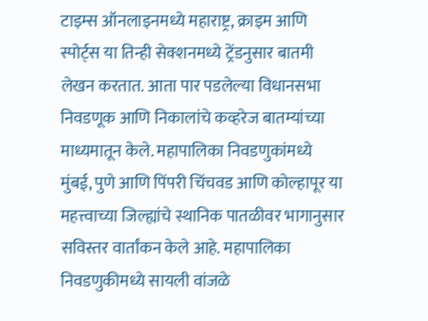टाइम्स ऑनलाइनमध्ये महाराष्ट्र, क्राइम आणि स्पोर्ट्स या तिन्ही सेक्शनमध्ये ट्रेंडनुसार बातमी लेखन करतात. आता पार पडलेल्या विधानसभा निवडणूक आणि निकालांचे कव्हरेज बातम्यांच्या माध्यमातून केले. महापालिका निवडणुकांमध्ये मुंबई, पुणे आणि पिंपरी चिंचवड आणि कोल्हापूर या महत्त्वाच्या जिल्ह्यांचे स्थानिक पातळीवर भागानुसार सविस्तर वार्तांकन केले आहे. महापालिका निवडणुकीमध्ये सायली वांजळे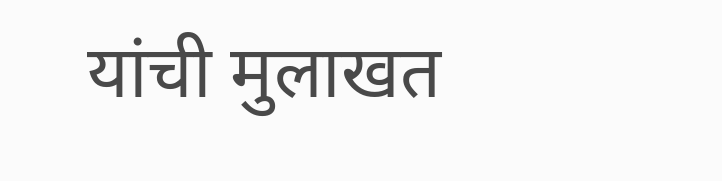यांची मुलाखत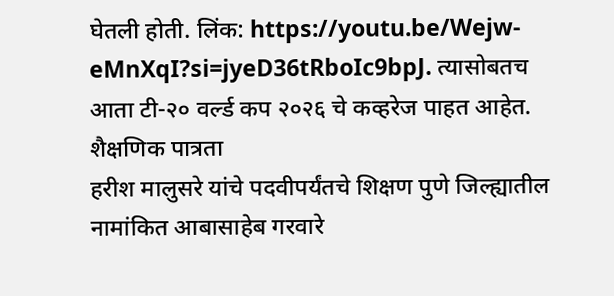घेतली होती. लिंक: https://youtu.be/Wejw-eMnXqI?si=jyeD36tRboIc9bpJ. त्यासोबतच आता टी-२० वर्ल्ड कप २०२६ चे कव्हरेज पाहत आहेत.
शैक्षणिक पात्रता
हरीश मालुसरे यांचे पदवीपर्यंतचे शिक्षण पुणे जिल्ह्यातील नामांकित आबासाहेब गरवारे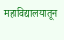महाविद्यालयातून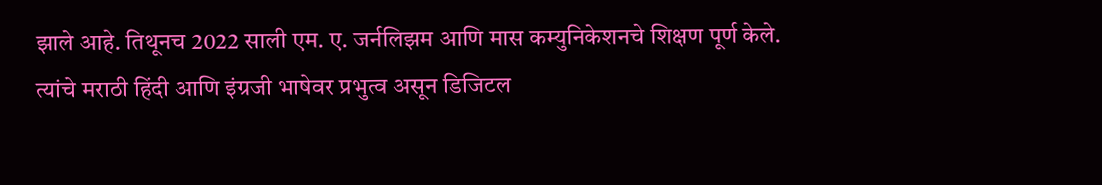झाले आहे. तिथूनच 2022 साली एम. ए. जर्नलिझम आणि मास कम्युनिकेशनचे शिक्षण पूर्ण केले. त्यांचे मराठी हिंदी आणि इंग्रजी भाषेवर प्रभुत्व असून डिजिटल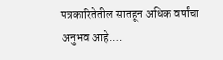पत्रकारितेतील सातहून अधिक वर्षांचा अनुभव आहे.…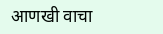आणखी वाचा